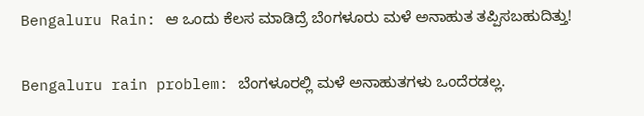Bengaluru Rain: ಆ ಒಂದು ಕೆಲಸ ಮಾಡಿದ್ರೆ ಬೆಂಗಳೂರು ಮಳೆ ಅನಾಹುತ ತಪ್ಪಿಸಬಹುದಿತ್ತು!

Bengaluru rain problem: ಬೆಂಗಳೂರಲ್ಲಿ ಮಳೆ ಅನಾಹುತಗಳು ಒಂದೆರಡಲ್ಲ.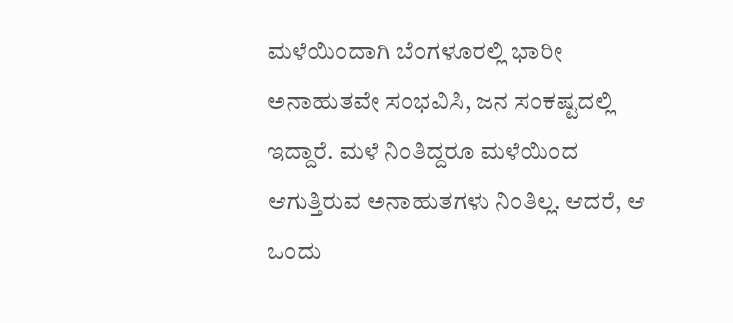ಮಳೆಯಿಂದಾಗಿ ಬೆಂಗಳೂರಲ್ಲಿ ಭಾರೀ ಅನಾಹುತವೇ ಸಂಭವಿಸಿ, ಜನ ಸಂಕಷ್ಟದಲ್ಲಿ ಇದ್ದಾರೆ. ಮಳೆ ನಿಂತಿದ್ದರೂ ಮಳೆಯಿಂದ ಆಗುತ್ತಿರುವ ಅನಾಹುತಗಳು ನಿಂತಿಲ್ಲ. ಆದರೆ, ಆ ಒಂದು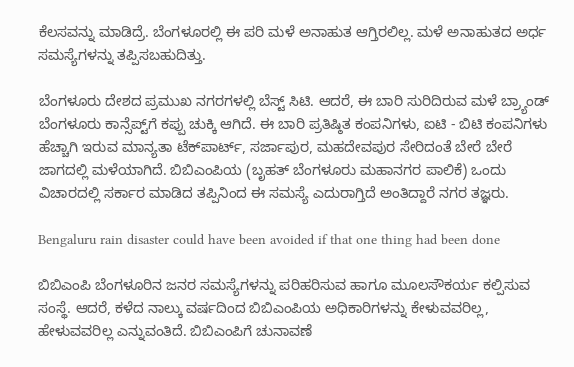ಕೆಲಸವನ್ನು ಮಾಡಿದ್ರೆ. ಬೆಂಗಳೂರಲ್ಲಿ ಈ ಪರಿ ಮಳೆ ಅನಾಹುತ ಆಗ್ತಿರಲಿಲ್ಲ. ಮಳೆ ಅನಾಹುತದ ಅರ್ಧ ಸಮಸ್ಯೆಗಳನ್ನು ತಪ್ಪಿಸಬಹುದಿತ್ತು.

ಬೆಂಗಳೂರು ದೇಶದ ಪ್ರಮುಖ ನಗರಗಳಲ್ಲಿ ಬೆಸ್ಟ್‌ ಸಿಟಿ. ಆದರೆ, ಈ ಬಾರಿ ಸುರಿದಿರುವ ಮಳೆ ಬ್ರ್ಯಾಂಡ್‌ ಬೆಂಗಳೂರು ಕಾನ್ಸೆಪ್ಟ್‌ಗೆ ಕಪ್ಪು ಚುಕ್ಕಿ ಆಗಿದೆ. ಈ ಬಾರಿ ಪ್ರತಿಷ್ಠಿತ ಕಂಪನಿಗಳು, ಐಟಿ - ಬಿಟಿ ಕಂಪನಿಗಳು ಹೆಚ್ಚಾಗಿ ಇರುವ ಮಾನ್ಯತಾ ಟೆಕ್‌ಪಾರ್ಟ್‌, ಸರ್ಜಾಪುರ, ಮಹದೇವಪುರ ಸೇರಿದಂತೆ ಬೇರೆ ಬೇರೆ ಜಾಗದಲ್ಲಿ ಮಳೆಯಾಗಿದೆ. ಬಿಬಿಎಂಪಿಯ (ಬೃಹತ್‌ ಬೆಂಗಳೂರು ಮಹಾನಗರ ಪಾಲಿಕೆ) ಒಂದು ವಿಚಾರದಲ್ಲಿ ಸರ್ಕಾರ ಮಾಡಿದ ತಪ್ಪಿನಿಂದ ಈ ಸಮಸ್ಯೆ ಎದುರಾಗ್ತಿದೆ ಅಂತಿದ್ದಾರೆ ನಗರ ತಜ್ಞರು.

Bengaluru rain disaster could have been avoided if that one thing had been done

ಬಿಬಿಎಂಪಿ ಬೆಂಗಳೂರಿನ ಜನರ ಸಮಸ್ಯೆಗಳನ್ನು ಪರಿಹರಿಸುವ ಹಾಗೂ ಮೂಲಸೌಕರ್ಯ ಕಲ್ಪಿಸುವ ಸಂಸ್ಥೆ. ಆದರೆ, ಕಳೆದ ನಾಲ್ಕು ವರ್ಷದಿಂದ ಬಿಬಿಎಂಪಿಯ ಅಧಿಕಾರಿಗಳನ್ನು ಕೇಳುವವರಿಲ್ಲ, ಹೇಳುವವರಿಲ್ಲ ಎನ್ನುವಂತಿದೆ. ಬಿಬಿಎಂಪಿಗೆ ಚುನಾವಣೆ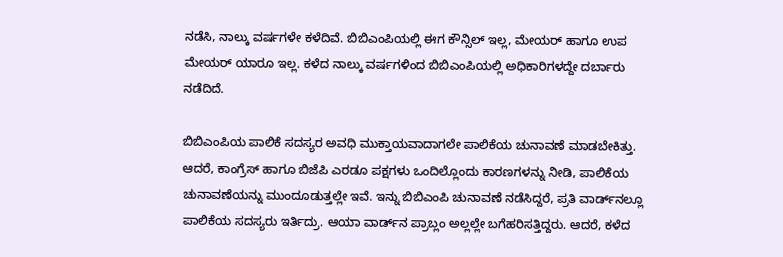ನಡೆಸಿ, ನಾಲ್ಕು ವರ್ಷಗಳೇ ಕಳೆದಿವೆ. ಬಿಬಿಎಂಪಿಯಲ್ಲಿ ಈಗ ಕೌನ್ಸಿಲ್‌ ಇಲ್ಲ, ಮೇಯರ್‌ ಹಾಗೂ ಉಪ ಮೇಯರ್‌ ಯಾರೂ ಇಲ್ಲ. ಕಳೆದ ನಾಲ್ಕು ವರ್ಷಗಳಿಂದ ಬಿಬಿಎಂಪಿಯಲ್ಲಿ ಅಧಿಕಾರಿಗಳದ್ದೇ ದರ್ಬಾರು ನಡೆದಿದೆ.

ಬಿಬಿಎಂಪಿಯ ಪಾಲಿಕೆ ಸದಸ್ಯರ ಅವಧಿ ಮುಕ್ತಾಯವಾದಾಗಲೇ ಪಾಲಿಕೆಯ ಚುನಾವಣೆ ಮಾಡಬೇಕಿತ್ತು. ಆದರೆ, ಕಾಂಗ್ರೆಸ್‌ ಹಾಗೂ ಬಿಜೆಪಿ ಎರಡೂ ಪಕ್ಷಗಳು ಒಂದಿಲ್ಲೊಂದು ಕಾರಣಗಳನ್ನು ನೀಡಿ, ಪಾಲಿಕೆಯ ಚುನಾವಣೆಯನ್ನು ಮುಂದೂಡುತ್ತಲ್ಲೇ ಇವೆ. ಇನ್ನು ಬಿಬಿಎಂಪಿ ಚುನಾವಣೆ ನಡೆಸಿದ್ದರೆ, ಪ್ರತಿ ವಾರ್ಡ್‌ನಲ್ಲೂ ಪಾಲಿಕೆಯ ಸದಸ್ಯರು ಇರ್ತಿದ್ರು. ಆಯಾ ವಾರ್ಡ್‌ನ ಪ್ರಾಬ್ಲಂ ಅಲ್ಲಲ್ಲೇ ಬಗೆಹರಿಸತ್ತಿದ್ದರು. ಆದರೆ, ಕಳೆದ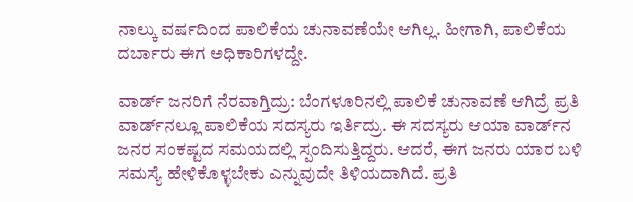ನಾಲ್ಕು ವರ್ಷದಿಂದ ಪಾಲಿಕೆಯ ಚುನಾವಣೆಯೇ ಆಗಿಲ್ಲ. ಹೀಗಾಗಿ, ಪಾಲಿಕೆಯ ದರ್ಬಾರು ಈಗ ಅಧಿಕಾರಿಗಳದ್ದೇ.

ವಾರ್ಡ್ ಜನರಿಗೆ ನೆರವಾಗ್ತಿದ್ರು: ಬೆಂಗಳೂರಿನಲ್ಲಿ ಪಾಲಿಕೆ ಚುನಾವಣೆ ಆಗಿದ್ರೆ ಪ್ರತಿ ವಾರ್ಡ್‌ನಲ್ಲೂ ಪಾಲಿಕೆಯ ಸದಸ್ಯರು ಇರ್ತಿದ್ರು. ಈ ಸದಸ್ಯರು ಆಯಾ ವಾರ್ಡ್‌ನ ಜನರ ಸಂಕಷ್ಟದ ಸಮಯದಲ್ಲಿ ಸ್ಪಂದಿಸುತ್ತಿದ್ದರು. ಆದರೆ, ಈಗ ಜನರು ಯಾರ ಬಳಿ ಸಮಸ್ಯೆ ಹೇಳಿಕೊಳ್ಳಬೇಕು ಎನ್ನುವುದೇ ತಿಳಿಯದಾಗಿದೆ. ಪ್ರತಿ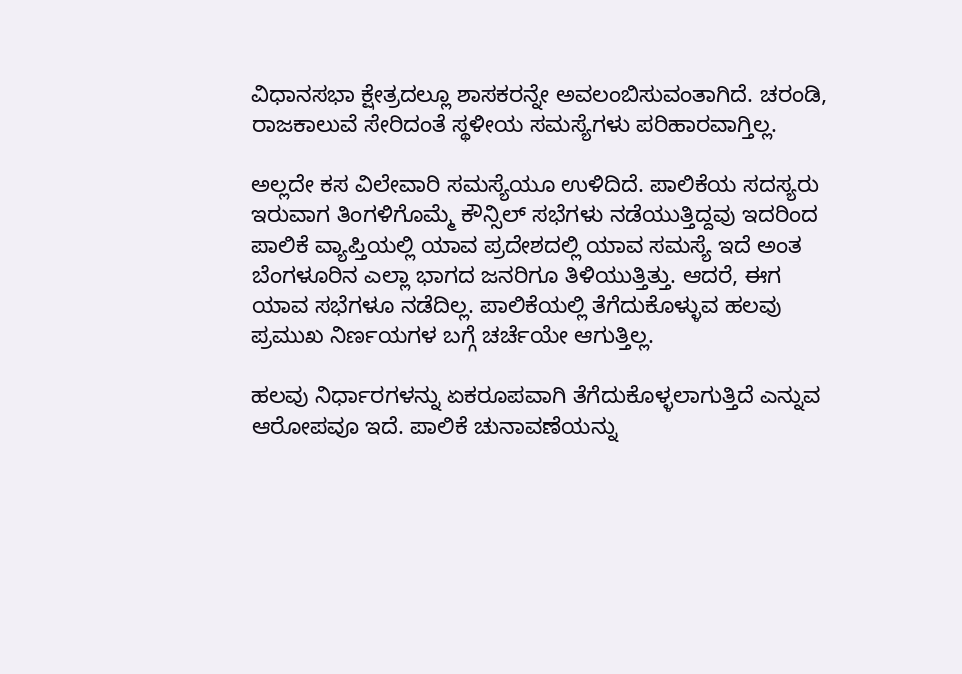ವಿಧಾನಸಭಾ ಕ್ಷೇತ್ರದಲ್ಲೂ ಶಾಸಕರನ್ನೇ ಅವಲಂಬಿಸುವಂತಾಗಿದೆ. ಚರಂಡಿ, ರಾಜಕಾಲುವೆ ಸೇರಿದಂತೆ ಸ್ಥಳೀಯ ಸಮಸ್ಯೆಗಳು ಪರಿಹಾರವಾಗ್ತಿಲ್ಲ.

ಅಲ್ಲದೇ ಕಸ ವಿಲೇವಾರಿ ಸಮಸ್ಯೆಯೂ ಉಳಿದಿದೆ. ಪಾಲಿಕೆಯ ಸದಸ್ಯರು ಇರುವಾಗ ತಿಂಗಳಿಗೊಮ್ಮೆ ಕೌನ್ಸಿಲ್‌ ಸಭೆಗಳು ನಡೆಯುತ್ತಿದ್ದವು ಇದರಿಂದ ಪಾಲಿಕೆ ವ್ಯಾಪ್ತಿಯಲ್ಲಿ ಯಾವ ಪ್ರದೇಶದಲ್ಲಿ ಯಾವ ಸಮಸ್ಯೆ ಇದೆ ಅಂತ ಬೆಂಗಳೂರಿನ ಎಲ್ಲಾ ಭಾಗದ ಜನರಿಗೂ ತಿಳಿಯುತ್ತಿತ್ತು. ಆದರೆ, ಈಗ ಯಾವ ಸಭೆಗಳೂ ನಡೆದಿಲ್ಲ. ಪಾಲಿಕೆಯಲ್ಲಿ ತೆಗೆದುಕೊಳ್ಳುವ ಹಲವು ಪ್ರಮುಖ ನಿರ್ಣಯಗಳ ಬಗ್ಗೆ ಚರ್ಚೆಯೇ ಆಗುತ್ತಿಲ್ಲ.

ಹಲವು ನಿರ್ಧಾರಗಳನ್ನು ಏಕರೂಪವಾಗಿ ತೆಗೆದುಕೊಳ್ಳಲಾಗುತ್ತಿದೆ ಎನ್ನುವ ಆರೋಪವೂ ಇದೆ. ಪಾಲಿಕೆ ಚುನಾವಣೆಯನ್ನು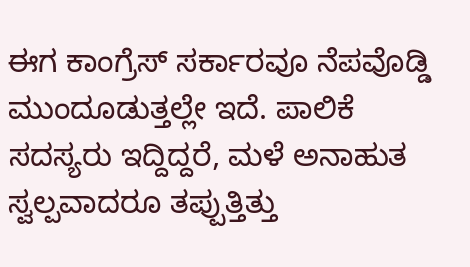ಈಗ ಕಾಂಗ್ರೆಸ್‌ ಸರ್ಕಾರವೂ ನೆಪವೊಡ್ಡಿ ಮುಂದೂಡುತ್ತಲ್ಲೇ ಇದೆ. ಪಾಲಿಕೆ ಸದಸ್ಯರು ಇದ್ದಿದ್ದರೆ, ಮಳೆ ಅನಾಹುತ ಸ್ವಲ್ಪವಾದರೂ ತಪ್ಪುತ್ತಿತ್ತು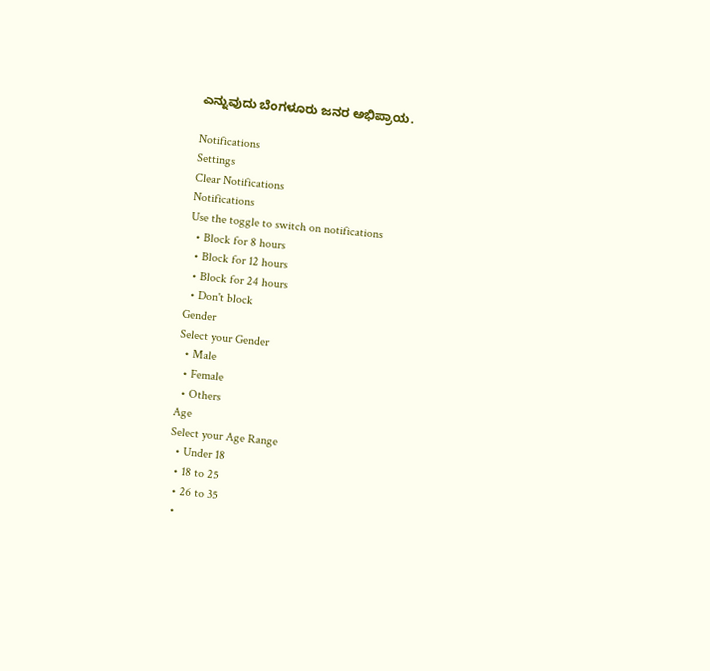ಎನ್ನುವುದು ಬೆಂಗಳೂರು ಜನರ ಅಭಿಪ್ರಾಯ.

Notifications
Settings
Clear Notifications
Notifications
Use the toggle to switch on notifications
  • Block for 8 hours
  • Block for 12 hours
  • Block for 24 hours
  • Don't block
Gender
Select your Gender
  • Male
  • Female
  • Others
Age
Select your Age Range
  • Under 18
  • 18 to 25
  • 26 to 35
  •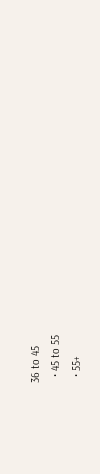36 to 45
  • 45 to 55
  • 55+